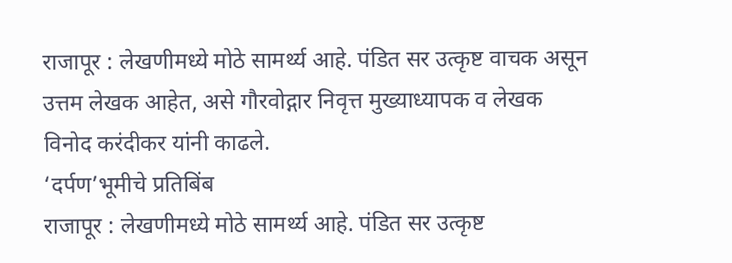राजापूर : लेखणीमध्ये मोठे सामर्थ्य आहे. पंडित सर उत्कृष्ट वाचक असून उत्तम लेखक आहेत, असे गौरवोद्गार निवृत्त मुख्याध्यापक व लेखक विनोद करंदीकर यांनी काढले.
‘दर्पण’भूमीचे प्रतिबिंब
राजापूर : लेखणीमध्ये मोठे सामर्थ्य आहे. पंडित सर उत्कृष्ट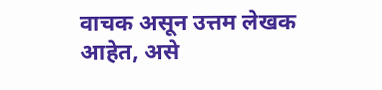वाचक असून उत्तम लेखक आहेत, असे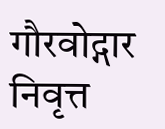गौरवोद्गार निवृत्त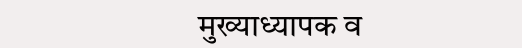मुख्याध्यापक व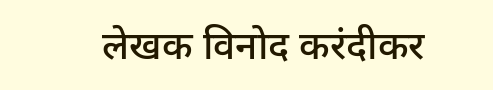लेखक विनोद करंदीकर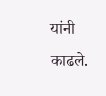यांनी काढले.